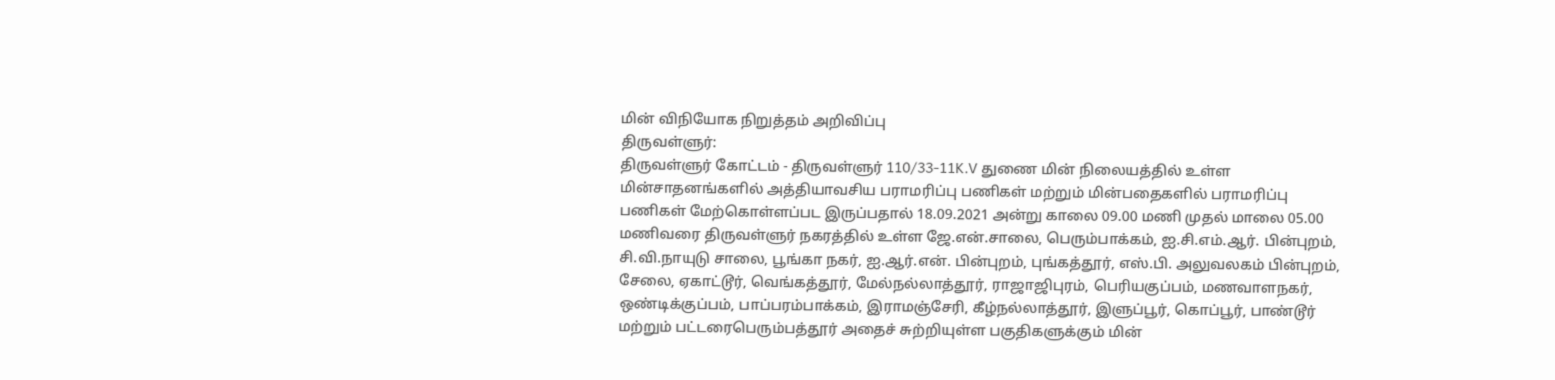மின் விநியோக நிறுத்தம் அறிவிப்பு
திருவள்ளுர்:
திருவள்ளுர் கோட்டம் - திருவள்ளுர் 110/33-11K.V துணை மின் நிலையத்தில் உள்ள மின்சாதனங்களில் அத்தியாவசிய பராமரிப்பு பணிகள் மற்றும் மின்பதைகளில் பராமரிப்பு பணிகள் மேற்கொள்ளப்பட இருப்பதால் 18.09.2021 அன்று காலை 09.00 மணி முதல் மாலை 05.00 மணிவரை திருவள்ளுர் நகரத்தில் உள்ள ஜே.என்.சாலை, பெரும்பாக்கம், ஐ.சி.எம்.ஆர். பின்புறம், சி.வி.நாயுடு சாலை, பூங்கா நகர், ஐ.ஆர்.என். பின்புறம், புங்கத்தூர், எஸ்.பி. அலுவலகம் பின்புறம், சேலை, ஏகாட்டூர், வெங்கத்தூர், மேல்நல்லாத்தூர், ராஜாஜிபுரம், பெரியகுப்பம், மணவாளநகர், ஒண்டிக்குப்பம், பாப்பரம்பாக்கம், இராமஞ்சேரி, கீழ்நல்லாத்தூர், இளுப்பூர், கொப்பூர், பாண்டூர் மற்றும் பட்டரைபெரும்பத்தூர் அதைச் சுற்றியுள்ள பகுதிகளுக்கும் மின்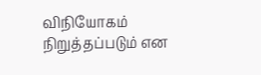விநியோகம் நிறுத்தப்படும் என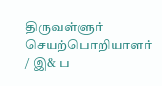திருவள்ளுர் செயற்பொறியாளர் / இ& ப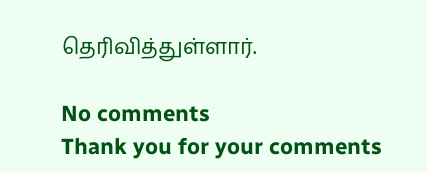தெரிவித்துள்ளார்.

No comments
Thank you for your comments